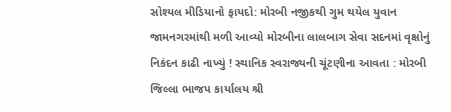સોશ્યલ મીડિયાનો ફાયદો: મોરબી નજીકથી ગુમ થયેલ યુવાન જામનગરમાંથી મળી આવ્યો મોરબીના લાલબાગ સેવા સદનમાં વૃક્ષોનું નિકંદન કાઢી નાખ્યું ! સ્થાનિક સ્વરાજ્યની ચૂંટણીના આવતા : મોરબી જિલ્લા ભાજપ કાર્યાલય શ્રી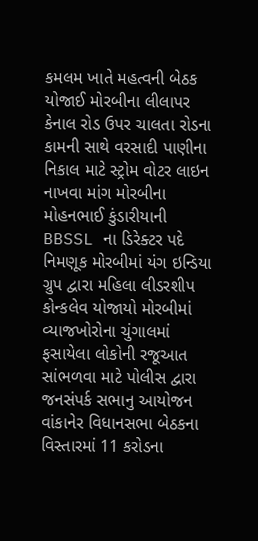કમલમ ખાતે મહત્વની બેઠક યોજાઈ મોરબીના લીલાપર કેનાલ રોડ ઉપર ચાલતા રોડના કામની સાથે વરસાદી પાણીના નિકાલ માટે સ્ટ્રોમ વોટર લાઇન નાખવા માંગ મોરબીના મોહનભાઈ કુંડારીયાની BBSSL ના ડિરેક્ટર પદે નિમણૂક મોરબીમાં યંગ ઇન્ડિયા ગ્રુપ દ્વારા મહિલા લીડરશીપ કોન્કલેવ યોજાયો મોરબીમાં વ્યાજખોરોના ચુંગાલમાં ફસાયેલા લોકોની રજૂઆત સાંભળવા માટે પોલીસ દ્વારા જનસંપર્ક સભાનુ આયોજન વાંકાનેર વિધાનસભા બેઠકના વિસ્તારમાં 11 કરોડના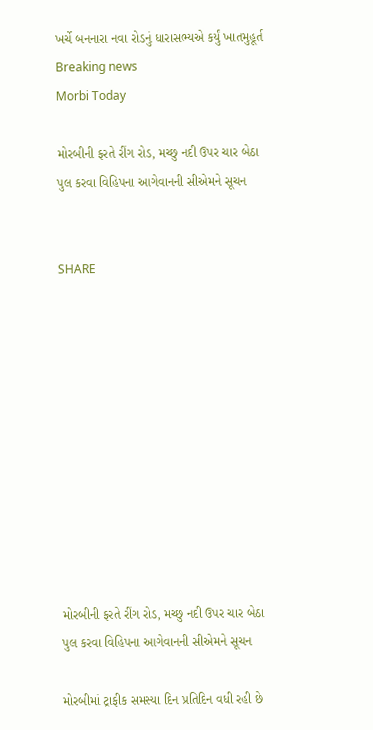ખર્ચે બનનારા નવા રોડનું ધારાસભ્યએ કર્યું ખાતમુહૂર્ત
Breaking news
Morbi Today

મોરબીની ફરતે રીંગ રોડ, મચ્છુ નદી ઉપર ચાર બેઠા પુલ કરવા વિહિપના આગેવાનની સીએમને સૂચન


SHARE











મોરબીની ફરતે રીંગ રોડ, મચ્છુ નદી ઉપર ચાર બેઠા પુલ કરવા વિહિપના આગેવાનની સીએમને સૂચન

મોરબીમાં ટ્રાફીક સમસ્યા દિન પ્રતિદિન વધી રહી છે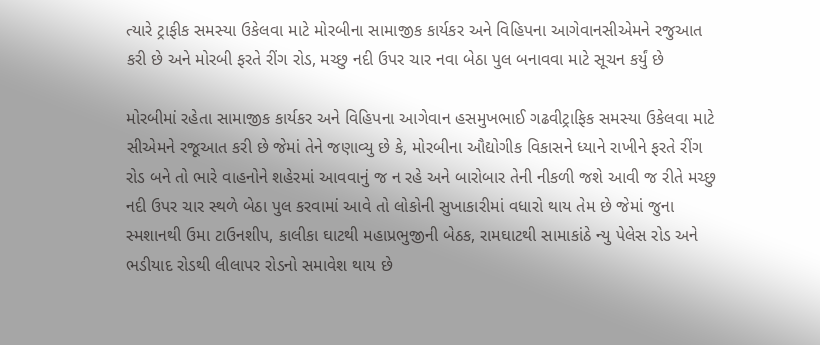ત્યારે ટ્રાફીક સમસ્યા ઉકેલવા માટે મોરબીના સામાજીક કાર્યકર અને વિહિપના આગેવાનસીએમને રજુઆત કરી છે અને મોરબી ફરતે રીંગ રોડ, મચ્છુ નદી ઉપર ચાર નવા બેઠા પુલ બનાવવા માટે સૂચન કર્યું છે

મોરબીમાં રહેતા સામાજીક કાર્યકર અને વિહિપના આગેવાન હસમુખભાઈ ગઢવીટ્રાફિક સમસ્યા ઉકેલવા માટે સીએમને રજૂઆત કરી છે જેમાં તેને જણાવ્યુ છે કે, મોરબીના ઔદ્યોગીક વિકાસને ધ્યાને રાખીને ફરતે રીંગ રોડ બને તો ભારે વાહનોને શહેરમાં આવવાનું જ ન રહે અને બારોબાર તેની નીકળી જશે આવી જ રીતે મચ્છુ નદી ઉપર ચાર સ્થળે બેઠા પુલ કરવામાં આવે તો લોકોની સુખાકારીમાં વધારો થાય તેમ છે જેમાં જુના સ્મશાનથી ઉમા ટાઉનશીપ, કાલીકા ઘાટથી મહાપ્રભુજીની બેઠક, રામઘાટથી સામાકાંઠે ન્યુ પેલેસ રોડ અને ભડીયાદ રોડથી લીલાપર રોડનો સમાવેશ થાય છે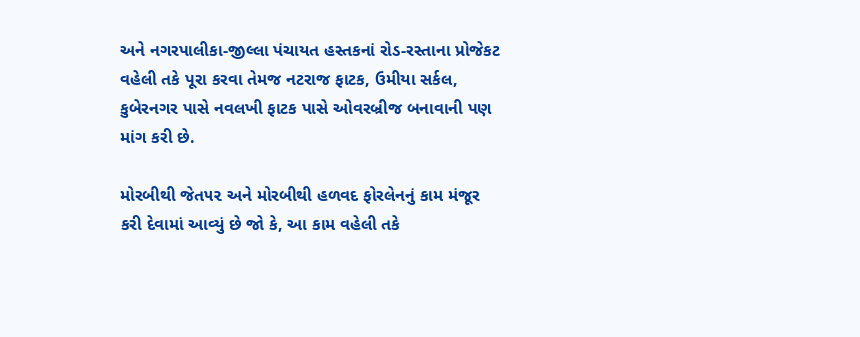અને નગરપાલીકા-જીલ્લા પંચાયત હસ્તકનાં રોડ-રસ્તાના પ્રોજેકટ વહેલી તકે પૂરા કરવા તેમજ નટરાજ ફાટક, ઉમીયા સર્કલ, કુબેરનગર પાસે નવલખી ફાટક પાસે ઓવરબ્રીજ બનાવાની પણ માંગ કરી છે.

મોરબીથી જેત૫૨ અને મોરબીથી હળવદ ફોરલેનનું કામ મંજૂર કરી દેવામાં આવ્યું છે જો કે, આ કામ વહેલી તકે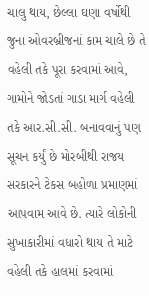ચાલુ થાય, છેલ્લા ઘણા વર્ષોથી જુના ઓવરબ્રીજનાં કામ ચાલે છે તે વહેલી તકે પૂરા કરવામાં આવે, ગામોને જોડતાં ગાડા માર્ગ વહેલી તકે આર.સી.સી. બનાવવાનું પણ સૂચન કર્યું છે મોરબીથી રાજય સરકારને ટેકસ બહોળા પ્રમાણમાં આપવામ આવે છે. ત્યારે લોકોની સુખાકારીમાં વધારો થાય તે માટે વહેલી તકે હાલમાં કરવામાં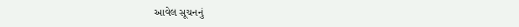આવેલ સૂચનનું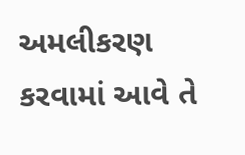અમલીકરણ કરવામાં આવે તે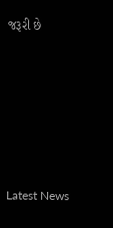જરૂરી છે






Latest News